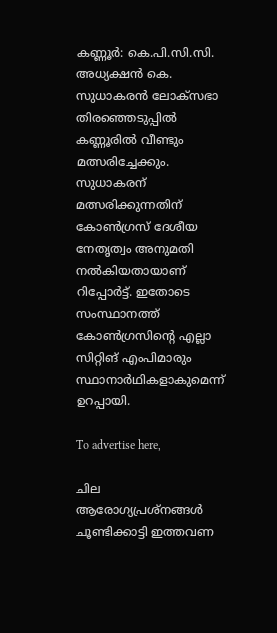കണ്ണൂര്‍: കെ.പി.സി.സി. അധ്യക്ഷന്‍ കെ. സുധാകരന്‍ ലോക്‌സഭാ തിരഞ്ഞെടുപ്പില്‍ കണ്ണൂരില്‍ വീണ്ടും മത്സരിച്ചേക്കും. സുധാകരന് മത്സരിക്കുന്നതിന് കോണ്‍ഗ്രസ് ദേശീയ നേതൃത്വം അനുമതി നല്‍കിയതായാണ് റിപ്പോർട്ട്. ഇതോടെ സംസ്ഥാനത്ത് കോണ്‍ഗ്രസിന്റെ എല്ലാ സിറ്റിങ് എംപിമാരും സ്ഥാനാര്‍ഥികളാകുമെന്ന് ഉറപ്പായി.

To advertise here,

ചില ആരോഗ്യപ്രശ്‌നങ്ങള്‍ ചൂണ്ടിക്കാട്ടി ഇത്തവണ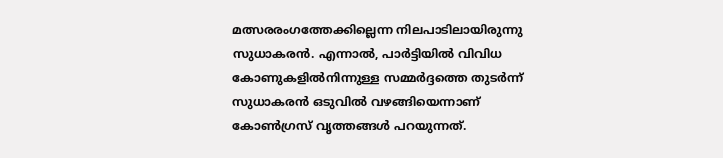മത്സരരംഗത്തേക്കില്ലെന്ന നിലപാടിലായിരുന്നു സുധാകരന്‍. എന്നാല്‍, പാര്‍ട്ടിയിൽ വിവിധ കോണുകളില്‍നിന്നുള്ള സമ്മര്‍ദ്ദത്തെ തുടര്‍ന്ന് സുധാകരന്‍ ഒടുവില്‍ വഴങ്ങിയെന്നാണ് കോണ്‍ഗ്രസ് വൃത്തങ്ങള്‍ പറയുന്നത്.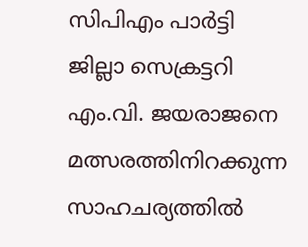സിപിഎം പാര്‍ട്ടി ജില്ലാ സെക്രട്ടറി എം.വി. ജയരാജനെ മത്സരത്തിനിറക്കുന്ന സാഹചര്യത്തില്‍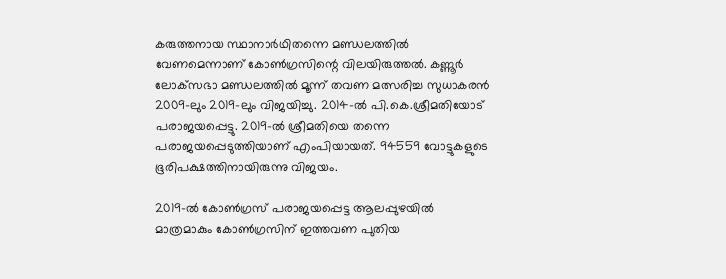കരുത്തനായ സ്ഥാനാര്‍ഥിതന്നെ മണ്ഡലത്തില്‍ വേണമെന്നാണ് കോണ്‍ഗ്രസിന്റെ വിലയിരുത്തല്‍. കണ്ണൂര്‍ ലോക്‌സഭാ മണ്ഡലത്തില്‍ മൂന്ന് തവണ മത്സരിച്ച സുധാകരന്‍ 2009-ലും 2019-ലും വിജയിച്ചു. 2014-ല്‍ പി.കെ.ശ്രീമതിയോട് പരാജയപ്പെട്ടു. 2019-ല്‍ ശ്രീമതിയെ തന്നെ പരാജയപ്പെടുത്തിയാണ് എംപിയായത്. 94559 വോട്ടുകളുടെ ഭൂരിപക്ഷത്തിനായിരുന്നു വിജയം.

2019-ല്‍ കോണ്‍ഗ്രസ് പരാജയപ്പെട്ട ആലപ്പുഴയില്‍ മാത്രമാകും കോണ്‍ഗ്രസിന് ഇത്തവണ പുതിയ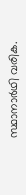സ്ഥാനാര്‍ഥി വരിക.